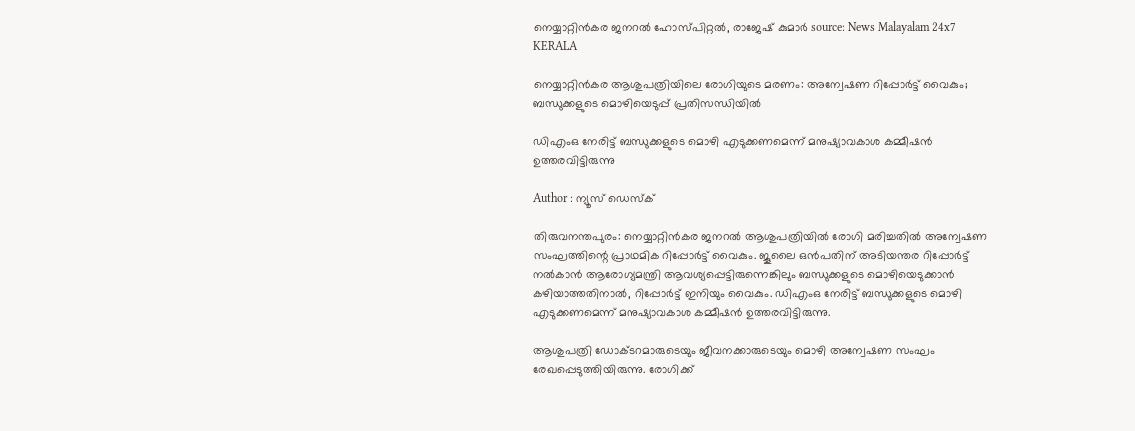നെയ്യാറ്റിൻകര ജനറൽ ഹോസ്പിറ്റൽ, രാജേഷ് കുമാർ source: News Malayalam 24x7
KERALA

നെയ്യാറ്റിൻകര ആശുപത്രിയിലെ രോഗിയുടെ മരണം: അന്വേഷണ റിപ്പോർട്ട് വൈകും; ബന്ധുക്കളുടെ മൊഴിയെടുപ്പ് പ്രതിസന്ധിയിൽ

ഡിഎംഒ നേരിട്ട് ബന്ധുക്കളുടെ മൊഴി എടുക്കണമെന്ന് മനുഷ്യാവകാശ കമ്മീഷൻ ഉത്തരവിട്ടിരുന്നു

Author : ന്യൂസ് ഡെസ്ക്

തിരുവനന്തപുരം: നെയ്യാറ്റിൻകര ജനറൽ ആശുപത്രിയിൽ രോഗി മരിച്ചതിൽ അന്വേഷണ സംഘത്തിന്റെ പ്രാഥമിക റിപ്പോർട്ട് വൈകും. ജൂലൈ ഒൻപതിന് അടിയന്തര റിപ്പോർട്ട് നൽകാൻ ആരോഗ്യമന്ത്രി ആവശ്യപ്പെട്ടിരുന്നെങ്കിലും ബന്ധുക്കളുടെ മൊഴിയെടുക്കാൻ കഴിയാത്തതിനാൽ, റിപ്പോർട്ട് ഇനിയും വൈകും. ഡിഎംഒ നേരിട്ട് ബന്ധുക്കളുടെ മൊഴി എടുക്കണമെന്ന് മനുഷ്യാവകാശ കമ്മീഷൻ ഉത്തരവിട്ടിരുന്നു.

ആശുപത്രി ഡോക്ടറമാരുടെയും ജീവനക്കാരുടെയും മൊഴി അന്വേഷണ സംഘം രേഖപ്പെടുത്തിയിരുന്നു. രോഗിക്ക്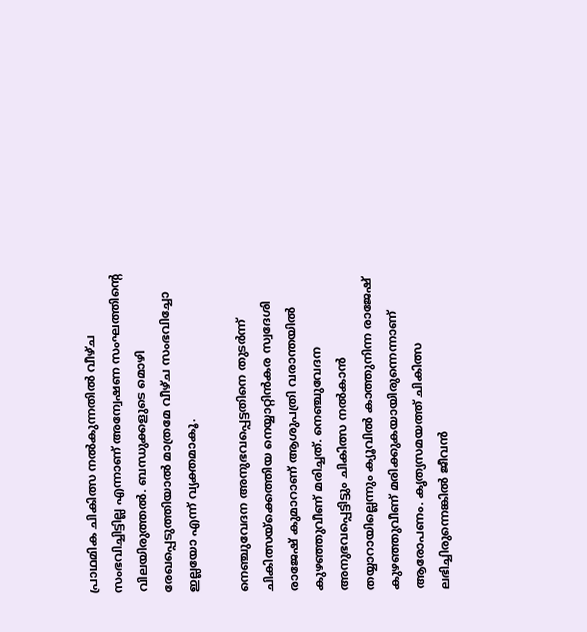പ്രാഥമിക ചികിത്സ നൽകുന്നതിൽ വീഴ്ച സംഭവിച്ചിട്ടില്ല എന്നാണ് അന്വേഷണ സംഘത്തിന്റെ വിലയിരുത്തൽ. ബന്ധുക്കളുടെ മൊഴി രേഖപ്പെടുത്തിയാൽ മാത്രമേ വീഴ്ച സംഭവിച്ചോ ഇല്ലയോ എന്ന് വ്യക്തമാകൂ.

നെഞ്ചുവേദന അനുഭവപ്പെട്ടതിനെ തുടർന്ന് ചികിത്സയ്ക്കെത്തിയ നെയ്യാറ്റിൻകര സ്വദേശി രാജേഷ് കുമാറാണ് ആശുപത്രി വരാന്തയിൽ കുഴഞ്ഞുവീണ് മരിച്ചത്. നെഞ്ചുവേദന അനുഭവപ്പെട്ടിട്ടും ചികിത്സ നൽകാൻ തയ്യാറായില്ലെന്നും ക്യൂവിൽ കാത്തുനിന്ന രാജേഷ് കുഴഞ്ഞുവീണ് മരിക്കുകയായിരുന്നെന്നാണ് ആരോപണം. കൃത്യസമയത്ത് ചികിത്സ ലഭിച്ചിരുന്നെങ്കിൽ ജീവൻ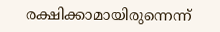രക്ഷിക്കാമായിരുന്നെന്ന്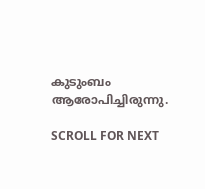കുടുംബം ആരോപിച്ചിരുന്നു.

SCROLL FOR NEXT